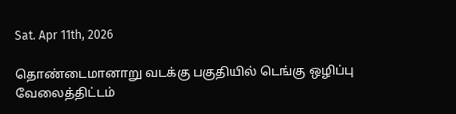Sat. Apr 11th, 2026

தொண்டைமானாறு வடக்கு பகுதியில் டெங்கு ஒழிப்பு வேலைத்திட்டம்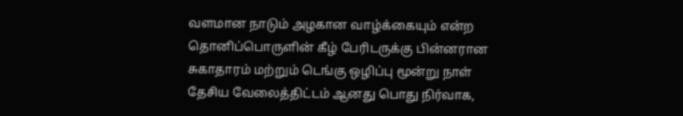வளமான நாடும் அழகான வாழ்க்கையும் என்ற தொனிப்பொருளின் கீழ் பேரிடருக்கு பின்னரான சுகாதாரம் மற்றும் டெங்கு ஒழிப்பு மூன்று நாள் தேசிய வேலைத்திட்டம் ஆனது பொது நிர்வாக,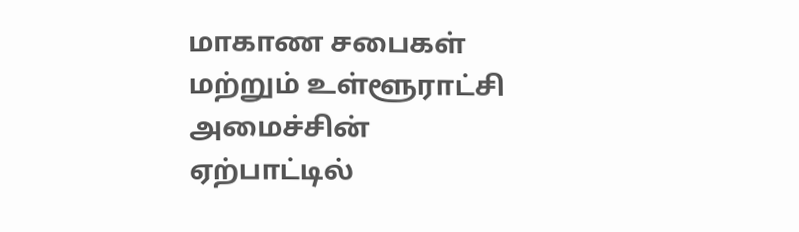மாகாண சபைகள் மற்றும் உள்ளூராட்சி அமைச்சின் ஏற்பாட்டில்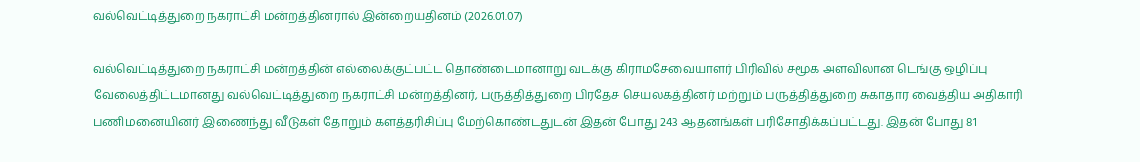வல்வெட்டித்துறை நகராட்சி மன்றத்தினரால் இன்றையதினம் (2026.01.07)

வல்வெட்டித்துறை நகராட்சி மன்றத்தின் எல்லைக்குட்பட்ட தொண்டைமானாறு வடக்கு கிராமசேவையாளர் பிரிவில் சமூக அளவிலான டெங்கு ஒழிப்பு வேலைத்திட்டமானது வல்வெட்டித்துறை நகராட்சி மன்றத்தினர், பருத்தித்துறை பிரதேச செயலகத்தினர் மற்றும் பருத்தித்துறை சுகாதார வைத்திய அதிகாரி பணிமனையினர் இணைந்து வீடுகள் தோறும் களத்தரிசிப்பு மேற்கொண்டதுடன் இதன் போது 243 ஆதனங்கள் பரிசோதிக்கப்பட்டது. இதன் போது 81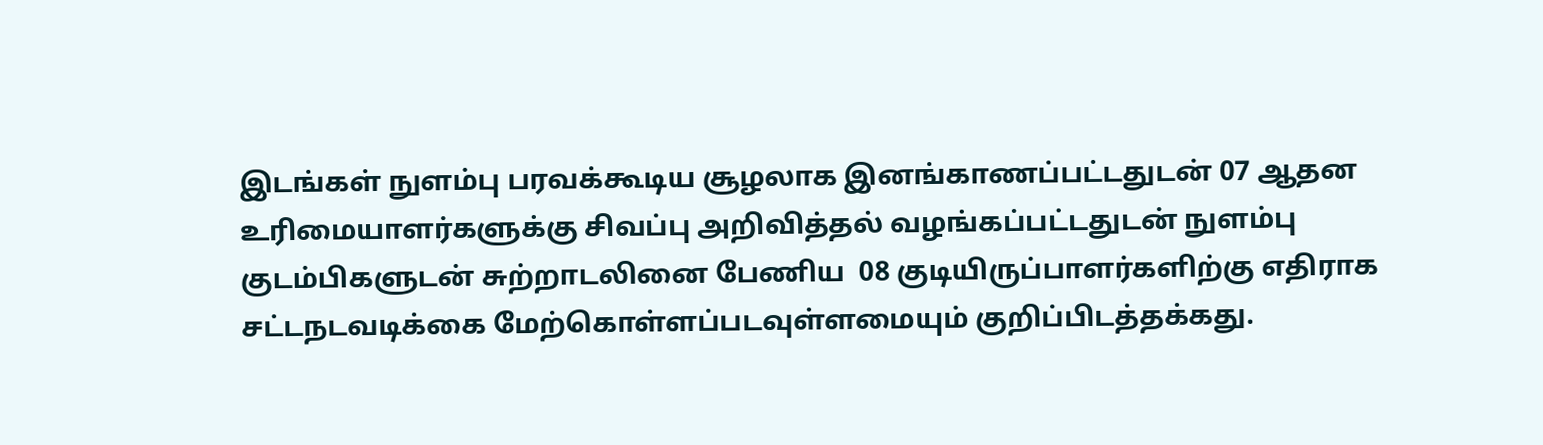இடங்கள் நுளம்பு பரவக்கூடிய சூழலாக இனங்காணப்பட்டதுடன் 07 ஆதன உரிமையாளர்களுக்கு சிவப்பு அறிவித்தல் வழங்கப்பட்டதுடன் நுளம்பு குடம்பிகளுடன் சுற்றாடலினை பேணிய  08 குடியிருப்பாளர்களிற்கு எதிராக சட்டநடவடிக்கை மேற்கொள்ளப்படவுள்ளமையும் குறிப்பிடத்தக்கது.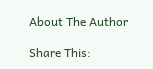About The Author

Share This: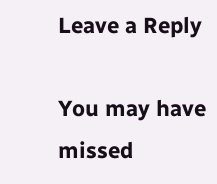Leave a Reply

You may have missed